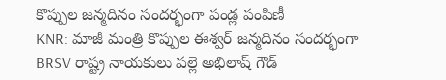కొప్పుల జన్మదినం సందర్భంగా పండ్ల పంపిణీ
KNR: మాజీ మంత్రి కొప్పుల ఈశ్వర్ జన్మదినం సందర్భంగా BRSV రాష్ట్ర నాయకులు పల్లె అభిలాష్ గౌడ్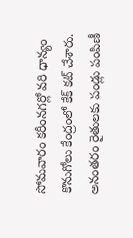సోమవారం కరీంనగర్లో వరి ధాన్యం కొనుగోలు కేంద్రంలో కేక్ కట్ చేశారు. అనంతరం రైతులకు పండ్లు పంపిణీ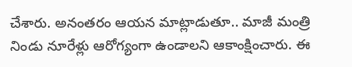చేశారు. అనంతరం ఆయన మాట్లాడుతూ.. మాజీ మంత్రి నిండు నూరేళ్లు ఆరోగ్యంగా ఉండాలని ఆకాంక్షించారు. ఈ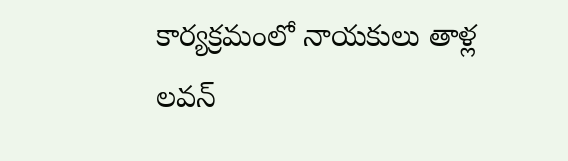కార్యక్రమంలో నాయకులు తాళ్ల లవన్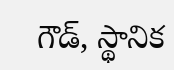గౌడ్, స్థానిక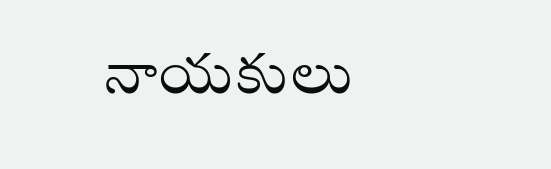నాయకులు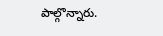పాల్గొన్నారు.